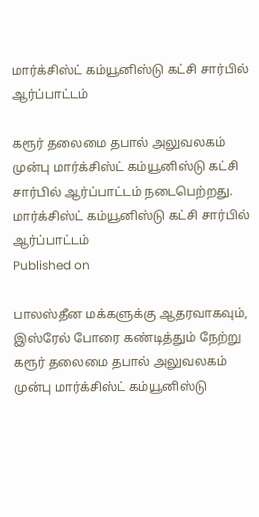மார்க்சிஸ்ட் கம்யூனிஸ்டு கட்சி சார்பில் ஆர்ப்பாட்டம்

கரூர் தலைமை தபால் அலுவலகம் முன்பு மார்க்சிஸ்ட் கம்யூனிஸ்டு கட்சி சார்பில் ஆர்ப்பாட்டம் நடைபெற்றது.
மார்க்சிஸ்ட் கம்யூனிஸ்டு கட்சி சார்பில் ஆர்ப்பாட்டம்
Published on

பாலஸ்தீன மக்களுக்கு ஆதரவாகவும், இஸ்ரேல் போரை கண்டித்தும் நேற்று கரூர் தலைமை தபால் அலுவலகம் முன்பு மார்க்சிஸ்ட் கம்யூனிஸ்டு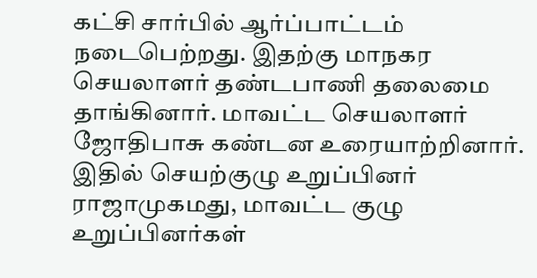கட்சி சார்பில் ஆர்ப்பாட்டம் நடைபெற்றது. இதற்கு மாநகர செயலாளர் தண்டபாணி தலைமை தாங்கினார். மாவட்ட செயலாளர் ஜோதிபாசு கண்டன உரையாற்றினார். இதில் செயற்குழு உறுப்பினர் ராஜாமுகமது, மாவட்ட குழு உறுப்பினர்கள்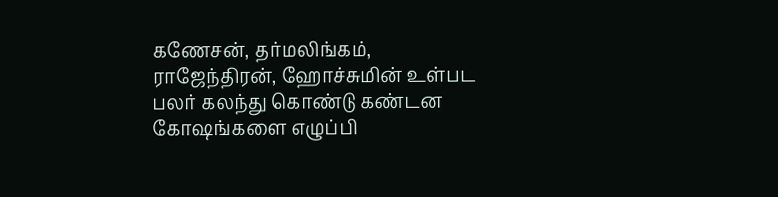கணேசன், தர்மலிங்கம், ராஜேந்திரன், ஹோச்சுமின் உள்பட பலர் கலந்து கொண்டு கண்டன கோஷங்களை எழுப்பி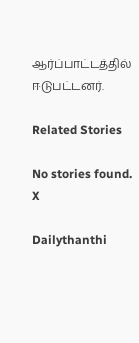ஆர்ப்பாட்டத்தில் ஈடுபட்டனர்.

Related Stories

No stories found.
X

Dailythanthi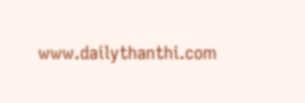www.dailythanthi.com